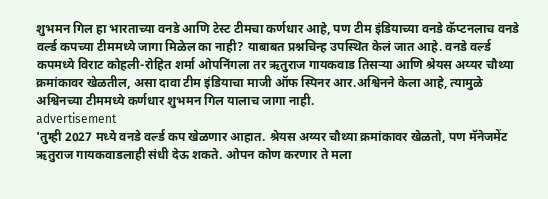शुभमन गिल हा भारताच्या वनडे आणि टेस्ट टीमचा कर्णधार आहे, पण टीम इंडियाच्या वनडे कॅप्टनलाच वनडे वर्ल्ड कपच्या टीममध्ये जागा मिळेल का नाही? याबाबत प्रश्नचिन्ह उपस्थित केलं जात आहे. वनडे वर्ल्ड कपमध्ये विराट कोहली-रोहित शर्मा ओपनिंगला तर ऋतुराज गायकवाड तिसऱ्या आणि श्रेयस अय्यर चौथ्या क्रमांकावर खेळतील, असा दावा टीम इंडियाचा माजी ऑफ स्पिनर आर.अश्विनने केला आहे, त्यामुळे अश्विनच्या टीममध्ये कर्णधार शुभमन गिल यालाच जागा नाही.
advertisement
'तुम्ही 2027 मध्ये वनडे वर्ल्ड कप खेळणार आहात. श्रेयस अय्यर चौथ्या क्रमांकावर खेळतो, पण मॅनेजमेंट ऋतुराज गायकवाडलाही संधी देऊ शकते. ओपन कोण करणार ते मला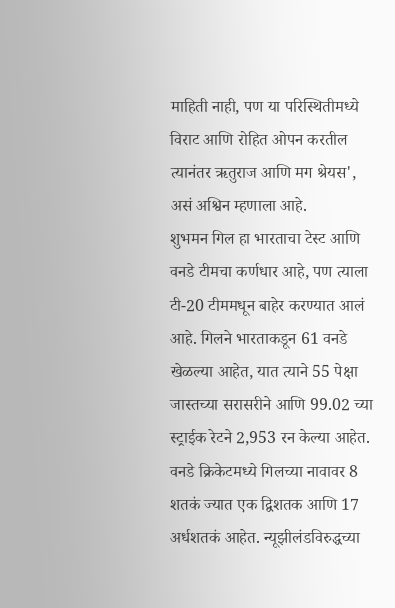माहिती नाही, पण या परिस्थितीमध्ये विराट आणि रोहित ओपन करतील त्यानंतर ऋतुराज आणि मग श्रेयस', असं अश्विन म्हणाला आहे.
शुभमन गिल हा भारताचा टेस्ट आणि वनडे टीमचा कर्णधार आहे, पण त्याला टी-20 टीममधून बाहेर करण्यात आलं आहे. गिलने भारताकडून 61 वनडे खेळल्या आहेत, यात त्याने 55 पेक्षा जास्तच्या सरासरीने आणि 99.02 च्या स्ट्राईक रेटने 2,953 रन केल्या आहेत. वनडे क्रिकेटमध्ये गिलच्या नावावर 8 शतकं ज्यात एक द्विशतक आणि 17 अर्धशतकं आहेत. न्यूझीलंडविरुद्धच्या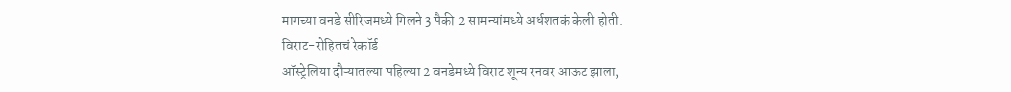मागच्या वनडे सीरिजमध्ये गिलने 3 पैकी 2 सामन्यांमध्ये अर्धशतकं केली होती.
विराट-रोहितचं रेकॉर्ड
ऑस्ट्रेलिया दौऱ्यातल्या पहिल्या 2 वनडेमध्ये विराट शून्य रनवर आऊट झाला,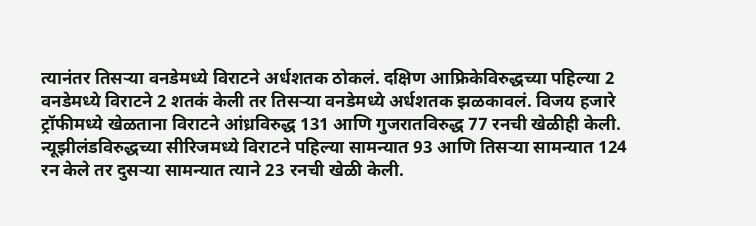त्यानंतर तिसऱ्या वनडेमध्ये विराटने अर्धशतक ठोकलं. दक्षिण आफ्रिकेविरुद्धच्या पहिल्या 2 वनडेमध्ये विराटने 2 शतकं केली तर तिसऱ्या वनडेमध्ये अर्धशतक झळकावलं. विजय हजारे ट्रॉफीमध्ये खेळताना विराटने आंध्रविरुद्ध 131 आणि गुजरातविरुद्ध 77 रनची खेळीही केली.
न्यूझीलंडविरुद्धच्या सीरिजमध्ये विराटने पहिल्या सामन्यात 93 आणि तिसऱ्या सामन्यात 124 रन केले तर दुसऱ्या सामन्यात त्याने 23 रनची खेळी केली.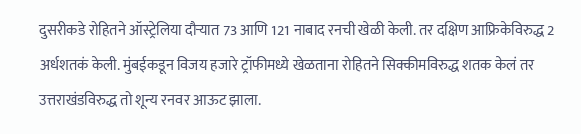दुसरीकडे रोहितने ऑस्ट्रेलिया दौऱ्यात 73 आणि 121 नाबाद रनची खेळी केली. तर दक्षिण आफ्रिकेविरुद्ध 2 अर्धशतकं केली. मुंबईकडून विजय हजारे ट्रॉफीमध्ये खेळताना रोहितने सिक्कीमविरुद्ध शतक केलं तर उत्तराखंडविरुद्ध तो शून्य रनवर आऊट झाला.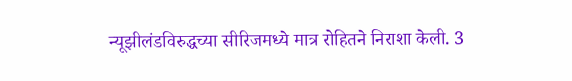न्यूझीलंडविरुद्धच्या सीरिजमध्ये मात्र रोहितने निराशा केली. 3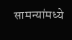सामन्यांमध्ये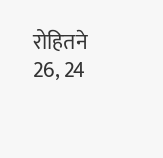रोहितने 26, 24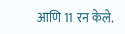आणि 11 रन केले.